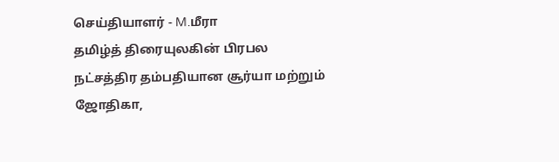செய்தியாளர் - M.மீரா
தமிழ்த் திரையுலகின் பிரபல நட்சத்திர தம்பதியான சூர்யா மற்றும் ஜோதிகா,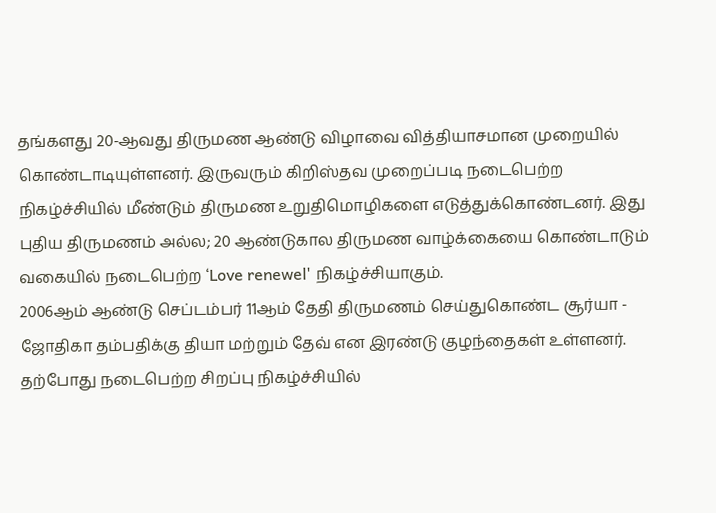தங்களது 20-ஆவது திருமண ஆண்டு விழாவை வித்தியாசமான முறையில் கொண்டாடியுள்ளனர். இருவரும் கிறிஸ்தவ முறைப்படி நடைபெற்ற நிகழ்ச்சியில் மீண்டும் திருமண உறுதிமொழிகளை எடுத்துக்கொண்டனர். இது புதிய திருமணம் அல்ல; 20 ஆண்டுகால திருமண வாழ்க்கையை கொண்டாடும் வகையில் நடைபெற்ற ‘Love renewel' நிகழ்ச்சியாகும்.
2006ஆம் ஆண்டு செப்டம்பர் 11ஆம் தேதி திருமணம் செய்துகொண்ட சூர்யா - ஜோதிகா தம்பதிக்கு தியா மற்றும் தேவ் என இரண்டு குழந்தைகள் உள்ளனர். தற்போது நடைபெற்ற சிறப்பு நிகழ்ச்சியில்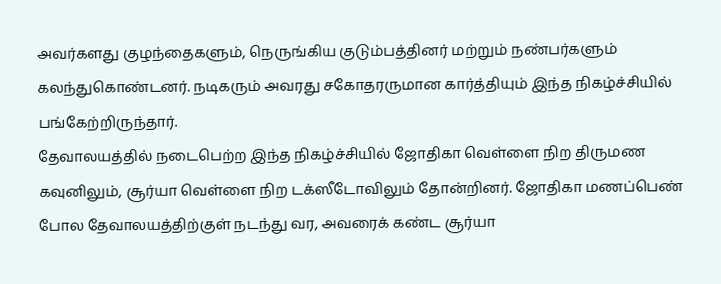அவர்களது குழந்தைகளும், நெருங்கிய குடும்பத்தினர் மற்றும் நண்பர்களும் கலந்துகொண்டனர். நடிகரும் அவரது சகோதரருமான கார்த்தியும் இந்த நிகழ்ச்சியில் பங்கேற்றிருந்தார்.
தேவாலயத்தில் நடைபெற்ற இந்த நிகழ்ச்சியில் ஜோதிகா வெள்ளை நிற திருமண கவுனிலும், சூர்யா வெள்ளை நிற டக்ஸீடோவிலும் தோன்றினர். ஜோதிகா மணப்பெண் போல தேவாலயத்திற்குள் நடந்து வர, அவரைக் கண்ட சூர்யா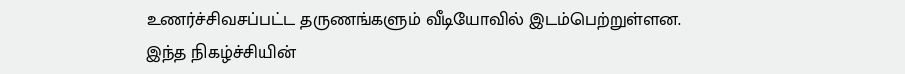உணர்ச்சிவசப்பட்ட தருணங்களும் வீடியோவில் இடம்பெற்றுள்ளன.
இந்த நிகழ்ச்சியின்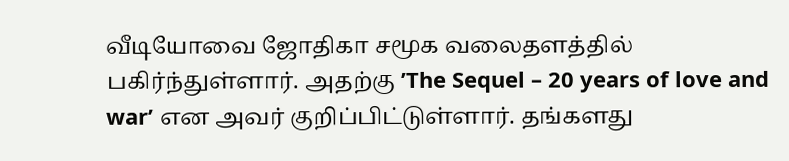வீடியோவை ஜோதிகா சமூக வலைதளத்தில் பகிர்ந்துள்ளார். அதற்கு ’The Sequel – 20 years of love and war’ என அவர் குறிப்பிட்டுள்ளார். தங்களது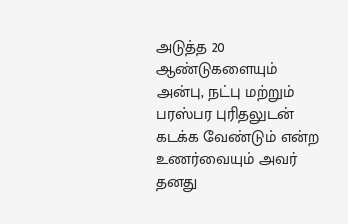அடுத்த 20 ஆண்டுகளையும் அன்பு, நட்பு மற்றும் பரஸ்பர புரிதலுடன் கடக்க வேண்டும் என்ற உணர்வையும் அவர் தனது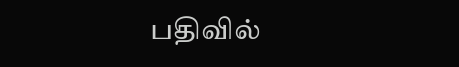பதிவில்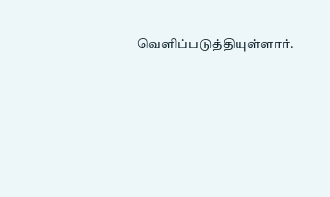வெளிப்படுத்தியுள்ளார்.